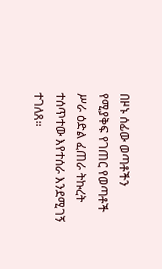በዞኑ ሰፊው ወጣቶችን የሚያቅፍ የገጠር የወጣቶች ሥራ ዕድል ፈጠራ ትኩረት ተሰጥተው እየተሰራ እንደሚገኝ ተገለጸ።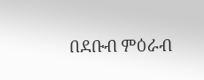በደቡብ ምዕራብ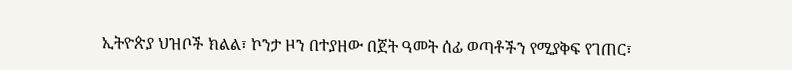ኢትዮጵያ ህዝቦች ክልል፣ ኮንታ ዞን በተያዘው በጀት ዓመት ሰፊ ወጣቶችን የሚያቅፍ የገጠር፣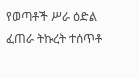የወጣቶች ሥራ ዕድል ፈጠራ ትኩረት ተሰጥቶ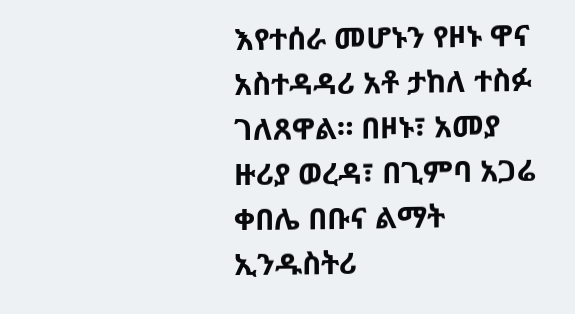እየተሰራ መሆኑን የዞኑ ዋና አስተዳዳሪ አቶ ታከለ ተስፉ ገለጸዋል። በዞኑ፣ አመያ ዙሪያ ወረዳ፣ በጊምባ አጋሬ ቀበሌ በቡና ልማት ኢንዱስትሪ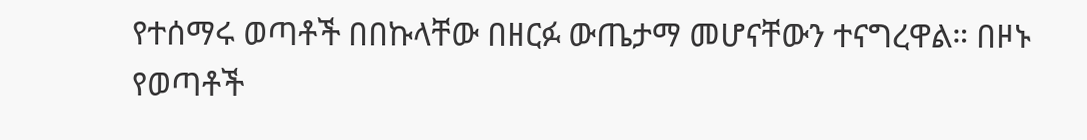የተሰማሩ ወጣቶች በበኩላቸው በዘርፉ ውጤታማ መሆናቸውን ተናግረዋል። በዞኑ የወጣቶች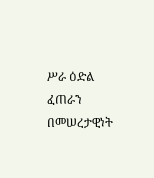ሥራ ዕድል ፈጠራን በመሠረታዊነት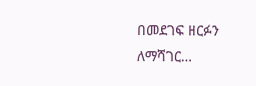በመደገፍ ዘርፉን ለማሻገር…